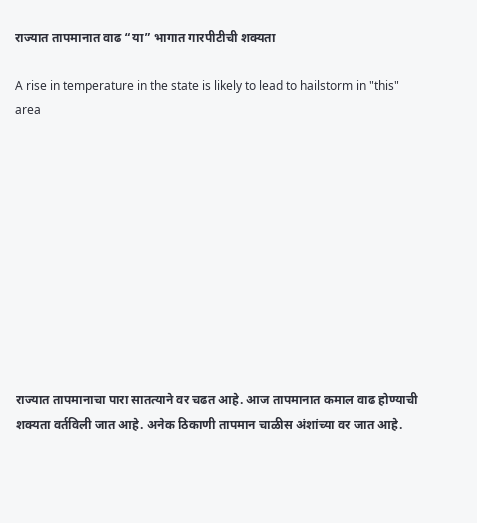राज्यात तापमानात वाढ “या” भागात गारपीटीची शक्यता

A rise in temperature in the state is likely to lead to hailstorm in "this" area











राज्यात तापमानाचा पारा सातत्याने वर चढत आहे. आज तापमानात कमाल वाढ होण्याची शक्यता वर्तविली जात आहे. अनेक ठिकाणी तापमान चाळीस अंशांच्या वर जात आहे.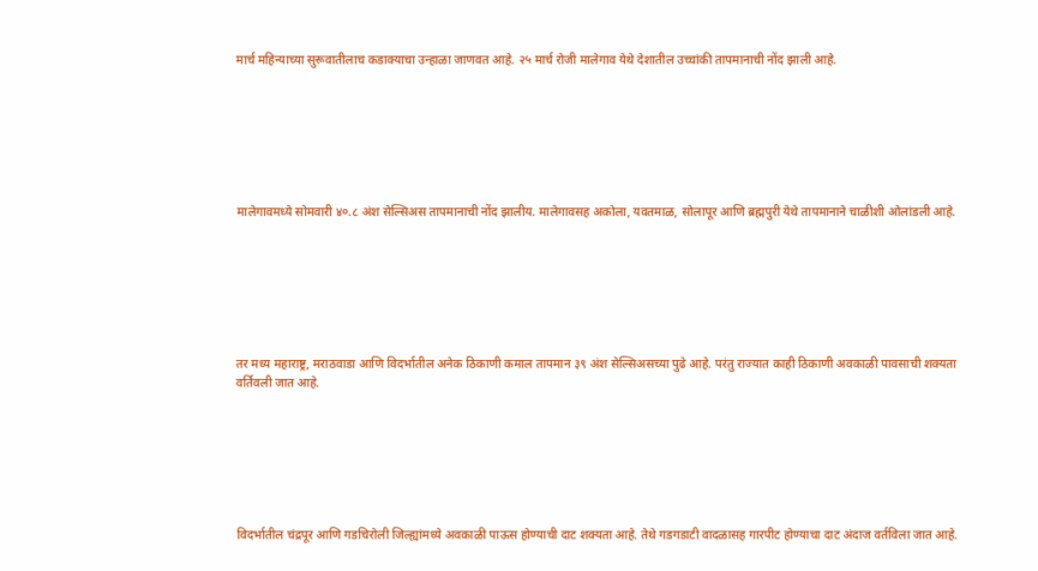मार्च महिन्याच्या सुरूवातीलाच कडाक्याचा उन्हाळा जाणवत आहे. २५ मार्च रोजी मालेगाव येथे देशातील उच्चांकी तापमानाची नोंद झाली आहे.







मालेगावमध्ये सोमवारी ४०.८ अंश सेल्सिअस तापमानाची नोंद झालीय. मालेगावसह अकोला, यवतमाळ, सोलापूर आणि ब्रह्मपुरी येथे तापमानाने चाळीशी ओलांडली आहे.







तर मध्य महाराष्ट्र, मराठवाडा आणि विदर्भातील अनेक ठिकाणी कमाल तापमान ३९ अंश सेल्सिअसच्या पुढे आहे. परंतु राज्यात काही ठिकाणी अवकाळी पावसाची शक्यता वर्तिवली जात आहे.







विदर्भातील चंद्रपूर आणि गडचिरोली जिल्ह्यांमध्ये अवकाळी पाऊस होण्याची दाट शक्यता आहे. तेथे गडगडाटी वादळासह गारपीट होण्याचा दाट अंदाज वर्तविला जात आहे.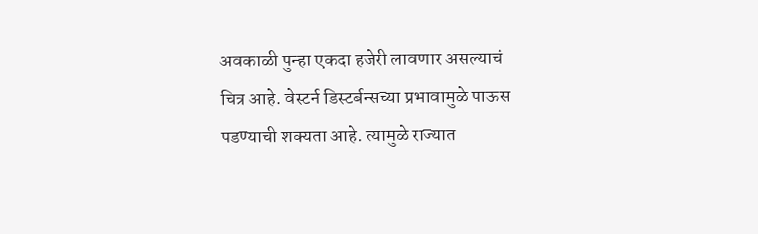अवकाळी पुन्हा एकदा हजेरी लावणार असल्याचं चित्र आहे. वेस्टर्न डिस्टर्बन्सच्या प्रभावामुळे पाऊस पडण्याची शक्यता आहे. त्यामुळे राज्यात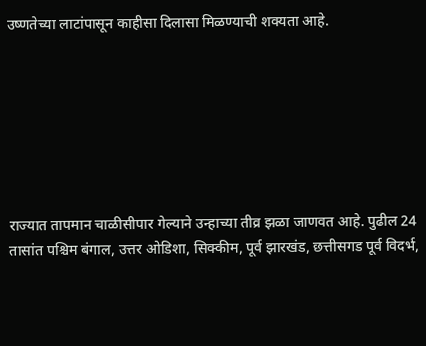उष्णतेच्या लाटांपासून काहीसा दिलासा मिळण्याची शक्यता आहे.







राज्यात तापमान चाळीसीपार गेल्याने उन्हाच्या तीव्र झळा जाणवत आहे. पुढील 24 तासांत पश्चिम बंगाल, उत्तर ओडिशा, सिक्कीम, पूर्व झारखंड, छत्तीसगड पूर्व विदर्भ,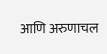आणि अरुणाचल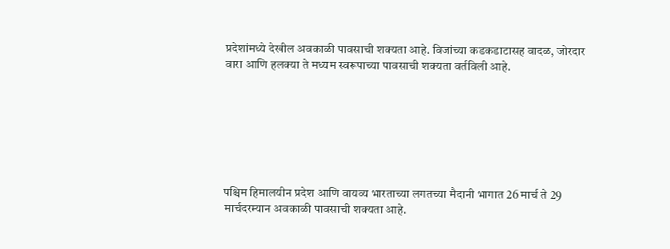प्रदेशांमध्ये देखील अवकाळी पावसाची शक्यता आहे. विजांच्या कडकडाटासह वादळ, जोरदार वारा आणि हलक्या ते मध्यम स्वरूपाच्या पावसाची शक्यता वर्तविली आहे.







पश्चिम हिमालयीन प्रदेश आणि वायव्य भारताच्या लगतच्या मैदानी भागात 26 मार्च ते 29 मार्चदरम्यान अवकाळी पावसाची शक्यता आहे.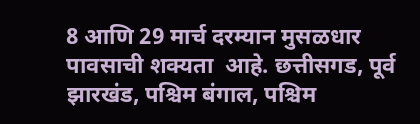8 आणि 29 मार्च दरम्यान मुसळधार पावसाची शक्यता  आहे. छत्तीसगड, पूर्व झारखंड, पश्चिम बंगाल, पश्चिम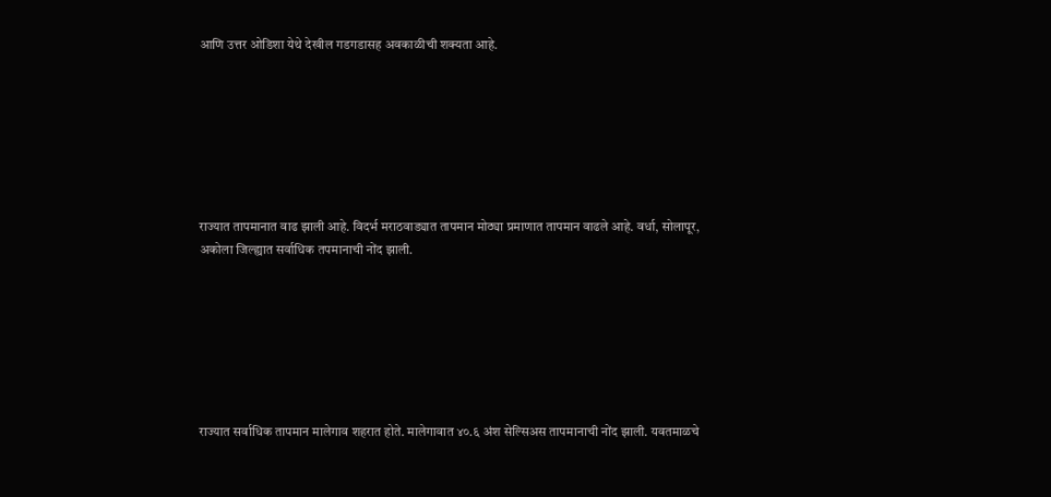आणि उत्तर ओडिशा येथे देखील गडगडासह अवकाळीची शक्यता आहे.







राज्यात तापमानात वाढ झाली आहे. विदर्भ मराठवाड्यात तापमान मोठ्या प्रमाणात तापमान वाढले आहे. वर्धा, सोलापूर, अकोला जिल्ह्यात सर्वाधिक तपमानाची नोंद झाली.







राज्यात सर्वाधिक तापमान मालेगाव शहरात होते. मालेगावात ४०.६ अंश सेल्सिअस तापमानाची नोंद झाली. यवतमाळचे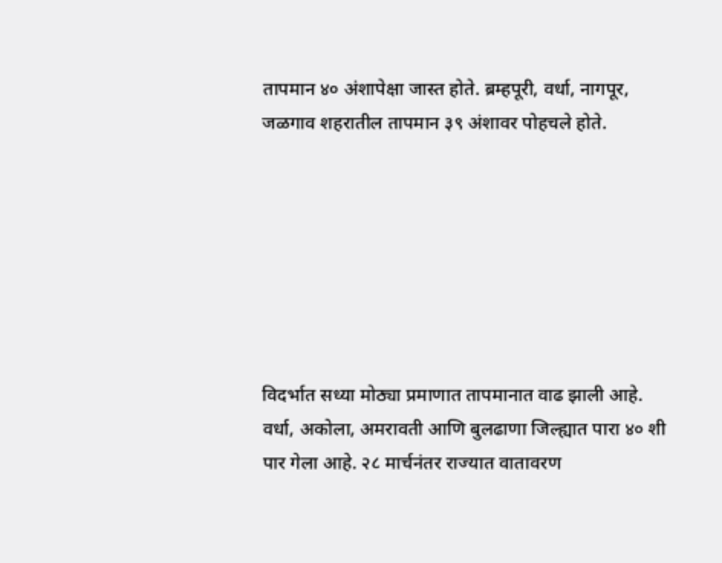तापमान ४० अंशापेक्षा जास्त होते. ब्रम्हपूरी, वर्धा, नागपूर, जळगाव शहरातील तापमान ३९ अंशावर पोहचले होते.







विदर्भात सध्या मोठ्या प्रमाणात तापमानात वाढ झाली आहे. वर्धा, अकोला, अमरावती आणि बुलढाणा जिल्ह्यात पारा ४० शी पार गेला आहे. २८ मार्चनंतर राज्यात वातावरण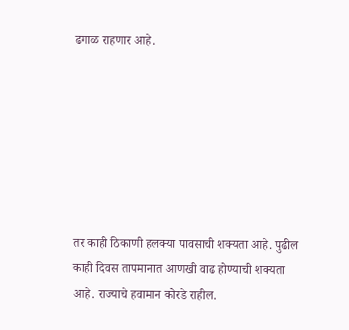ढगाळ राहणार आहे.







तर काही ठिकाणी हलक्या पावसाची शक्यता आहे. पुढील काही दिवस तापमानात आणखी वाढ होण्याची शक्यता आहे. राज्याचे हवामान कोरडे राहील.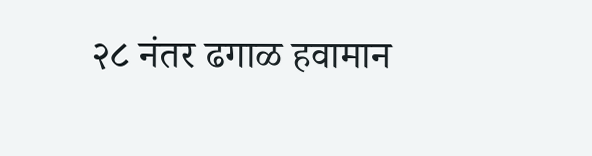२८ नंतर ढगाळ हवामान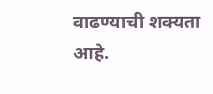वाढण्याची शक्यता आहे.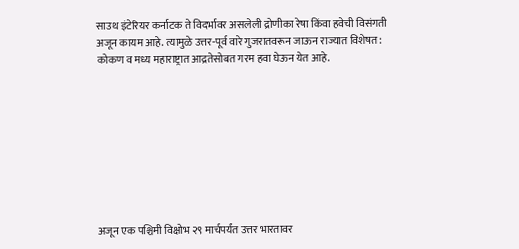साउथ इंटेरियर कर्नाटक ते विदर्भावर असलेली द्रोणीका रेषा किंवा हवेची विसंगती अजून कायम आहे. त्यामुळे उत्तर-पूर्व वारे गुजरातवरून जाऊन राज्यात विशेषत: कोकण व मध्य महाराष्ट्रात आद्रतेसोबत गरम हवा घेऊन येत आहे.









अजून एक पश्चिमी विक्षोभ २९ मार्चपर्यंत उत्तर भारतावर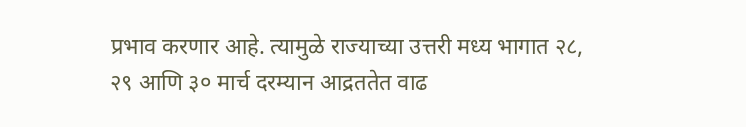प्रभाव करणार आहे. त्यामुळे राज्याच्या उत्तरी मध्य भागात २८, २९ आणि ३० मार्च दरम्यान आद्रततेत वाढ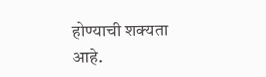होण्याची शक्यता आहे.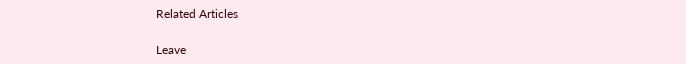Related Articles

Leave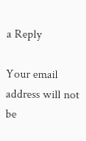a Reply

Your email address will not be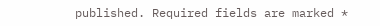published. Required fields are marked *